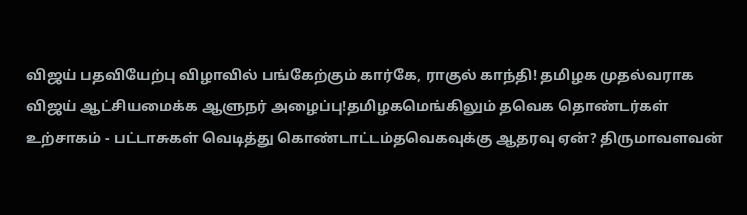விஜய் பதவியேற்பு விழாவில் பங்கேற்கும் கார்கே, ராகுல் காந்தி! தமிழக முதல்வராக விஜய் ஆட்சியமைக்க ஆளுநர் அழைப்பு!தமிழகமெங்கிலும் தவெக தொண்டர்கள் உற்சாகம் - பட்டாசுகள் வெடித்து கொண்டாட்டம்தவெகவுக்கு ஆதரவு ஏன்? திருமாவளவன்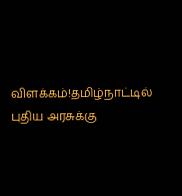விளக்கம்!தமிழ்நாட்டில் புதிய அரசுக்கு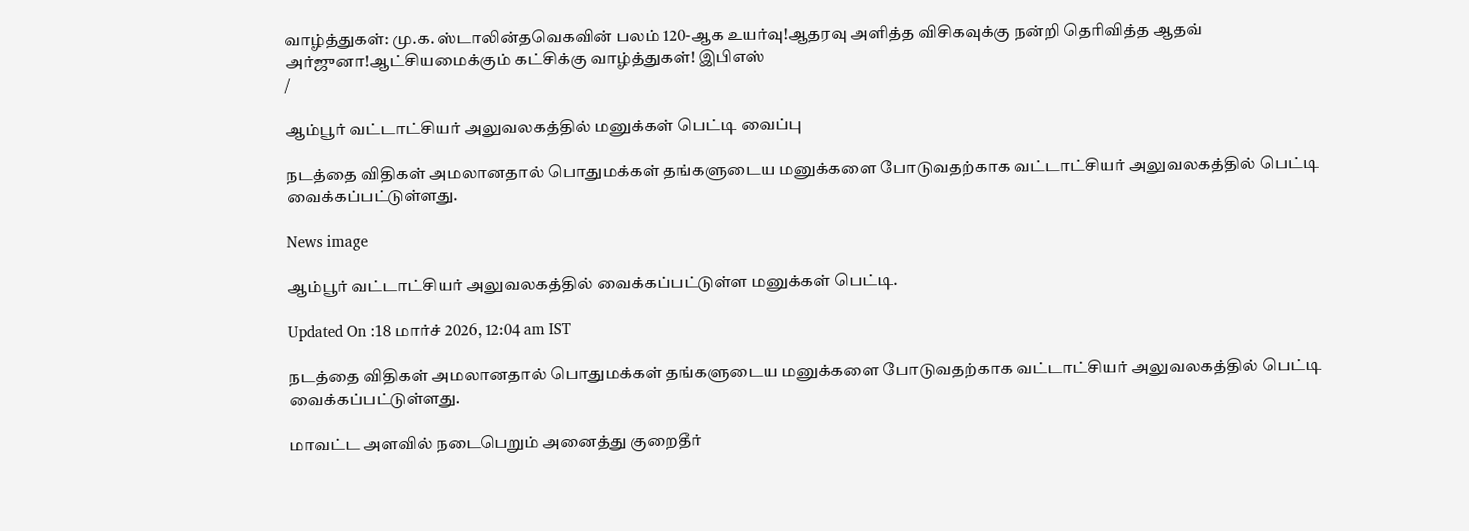வாழ்த்துகள்: மு.க. ஸ்டாலின்தவெகவின் பலம் 120-ஆக உயர்வு!ஆதரவு அளித்த விசிகவுக்கு நன்றி தெரிவித்த ஆதவ் அர்ஜுனா!ஆட்சியமைக்கும் கட்சிக்கு வாழ்த்துகள்! இபிஎஸ்
/

ஆம்பூர் வட்டாட்சியர் அலுவலகத்தில் மனுக்கள் பெட்டி வைப்பு

நடத்தை விதிகள் அமலானதால் பொதுமக்கள் தங்களுடைய மனுக்களை போடுவதற்காக வட்டாட்சியர் அலுவலகத்தில் பெட்டி வைக்கப்பட்டுள்ளது.

News image

ஆம்பூர் வட்டாட்சியர் அலுவலகத்தில் வைக்கப்பட்டுள்ள மனுக்கள் பெட்டி.

Updated On :18 மார்ச் 2026, 12:04 am IST

நடத்தை விதிகள் அமலானதால் பொதுமக்கள் தங்களுடைய மனுக்களை போடுவதற்காக வட்டாட்சியர் அலுவலகத்தில் பெட்டி வைக்கப்பட்டுள்ளது.

மாவட்ட அளவில் நடைபெறும் அனைத்து குறைதீர்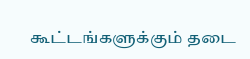கூட்டங்களுக்கும் தடை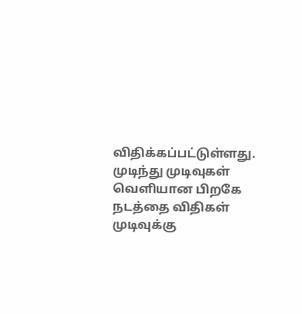விதிக்கப்பட்டுள்ளது. முடிந்து முடிவுகள் வெளியான பிறகே நடத்தை விதிகள் முடிவுக்கு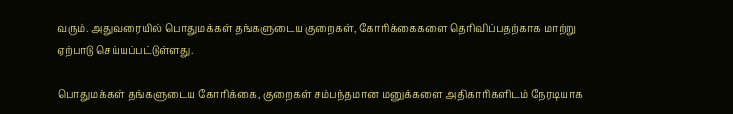வரும். அதுவரையில் பொதுமக்கள் தங்களுடைய குறைகள், கோரிக்கைகளை தெரிவிப்பதற்காக மாற்று ஏற்பாடு செய்யப்பட்டுள்ளது.

பொதுமக்கள் தங்களுடைய கோரிக்கை, குறைகள் சம்பந்தமான மனுக்களை அதிகாரிகளிடம் நேரடியாக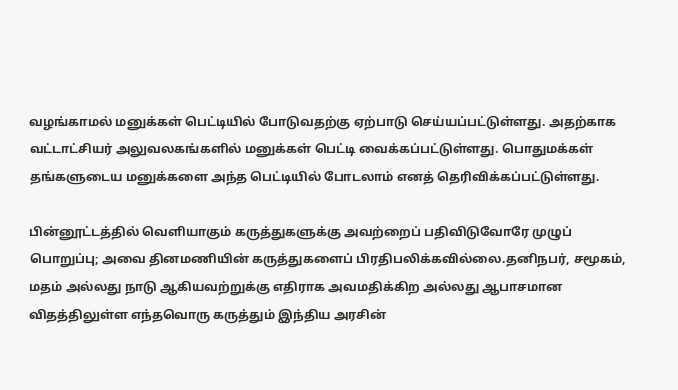வழங்காமல் மனுக்கள் பெட்டியில் போடுவதற்கு ஏற்பாடு செய்யப்பட்டுள்ளது. அதற்காக வட்டாட்சியர் அலுவலகங்களில் மனுக்கள் பெட்டி வைக்கப்பட்டுள்ளது. பொதுமக்கள் தங்களுடைய மனுக்களை அந்த பெட்டியில் போடலாம் எனத் தெரிவிக்கப்பட்டுள்ளது.

பின்னூட்டத்தில் வெளியாகும் கருத்துகளுக்கு அவற்றைப் பதிவிடுவோரே முழுப் பொறுப்பு; அவை தினமணியின் கருத்துகளைப் பிரதிபலிக்கவில்லை.தனிநபர், சமூகம், மதம் அல்லது நாடு ஆகியவற்றுக்கு எதிராக அவமதிக்கிற அல்லது ஆபாசமான விதத்திலுள்ள எந்தவொரு கருத்தும் இந்திய அரசின்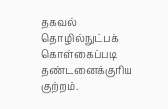தகவல் தொழில்நுட்பக் கொள்கைப்படி தண்டனைக்குரிய குற்றம்.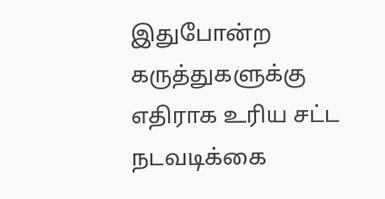இதுபோன்ற கருத்துகளுக்கு எதிராக உரிய சட்ட நடவடிக்கை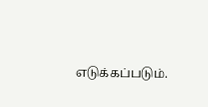எடுக்கப்படும்.